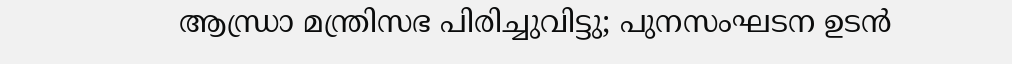ആന്ധ്രാ മന്ത്രിസഭ പിരിച്ചുവിട്ടു; പുനസംഘടന ഉടന്‍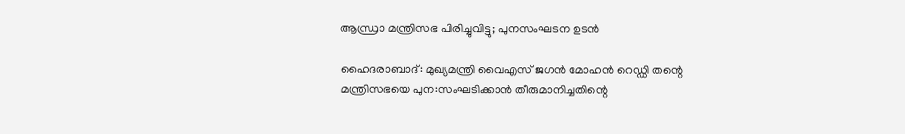ആന്ധ്രാ മന്ത്രിസഭ പിരിച്ചുവിട്ടു; പുനസംഘടന ഉടന്‍

ഹൈദരാബാദ്: മുഖ്യമന്ത്രി വൈഎസ് ജഗന്‍ മോഹന്‍ റെഡ്ഡി തന്റെ മന്ത്രിസഭയെ പുന:സംഘടിക്കാന്‍ തീരുമാനിച്ചതിന്റെ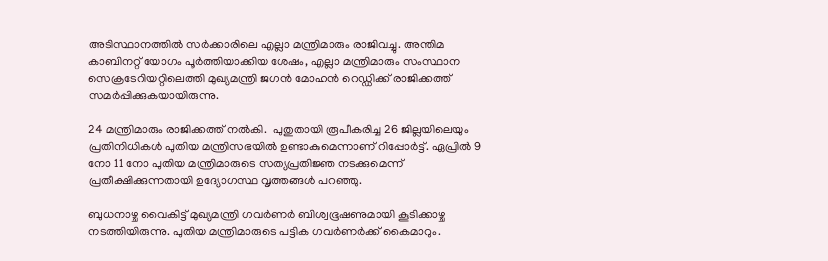അടിസ്ഥാനത്തില്‍ സര്‍ക്കാരിലെ എല്ലാ മന്ത്രിമാരും രാജിവച്ചു. അന്തിമ കാബിനറ്റ് യോഗം പൂര്‍ത്തിയാക്കിയ ശേഷം, എല്ലാ മന്ത്രിമാരും സംസ്ഥാന സെക്രടേറിയറ്റിലെത്തി മുഖ്യമന്ത്രി ജഗന്‍ മോഹന്‍ റെഡ്ഡിക്ക് രാജിക്കത്ത് സമര്‍പ്പിക്കുകയായിരുന്നു.

24 മന്ത്രിമാരും രാജിക്കത്ത് നല്‍കി.  പുതുതായി രൂപീകരിച്ച 26 ജില്ലയിലെയും പ്രതിനിധികള്‍ പുതിയ മന്ത്രിസഭയില്‍ ഉണ്ടാകുമെന്നാണ് റിപ്പോര്‍ട്ട്. ഏപ്രില്‍ 9 നോ 11 നോ പുതിയ മന്ത്രിമാരുടെ സത്യപ്രതിജ്ഞ നടക്കുമെന്ന് പ്രതീക്ഷിക്കുന്നതായി ഉദ്യോഗസ്ഥ വൃത്തങ്ങള്‍ പറഞ്ഞു.

ബുധനാഴ്ച വൈകിട്ട് മുഖ്യമന്ത്രി ഗവര്‍ണര്‍ ബിശ്വഭൂഷണുമായി കൂടിക്കാഴ്ച നടത്തിയിരുന്നു. പുതിയ മന്ത്രിമാരുടെ പട്ടിക ഗവര്‍ണര്‍ക്ക് കൈമാറും.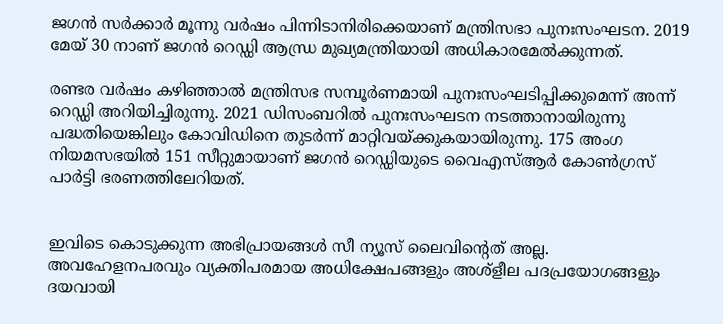ജഗന്‍ സര്‍ക്കാര്‍ മൂന്നു വര്‍ഷം പിന്നിടാനിരിക്കെയാണ് മന്ത്രിസഭാ പുനഃസംഘടന. 2019 മേയ് 30 നാണ് ജഗന്‍ റെഡ്ഡി ആന്ധ്ര മുഖ്യമന്ത്രിയായി അധികാരമേല്‍ക്കുന്നത്.

രണ്ടര വര്‍ഷം കഴിഞ്ഞാല്‍ മന്ത്രിസഭ സമ്പൂര്‍ണമായി പുനഃസംഘടിപ്പിക്കുമെന്ന് അന്ന് റെഡ്ഡി അറിയിച്ചിരുന്നു. 2021 ഡിസംബറില്‍ പുനഃസംഘടന നടത്താനായിരുന്നു പദ്ധതിയെങ്കിലും കോവിഡിനെ തുടര്‍ന്ന് മാറ്റിവയ്ക്കുകയായിരുന്നു. 175 അംഗ നിയമസഭയില്‍ 151 സീറ്റുമായാണ് ജഗന്‍ റെഡ്ഡിയുടെ വൈഎസ്ആര്‍ കോണ്‍ഗ്രസ് പാര്‍ട്ടി ഭരണത്തിലേറിയത്.


ഇവിടെ കൊടുക്കുന്ന അഭിപ്രായങ്ങള്‍ സീ ന്യൂസ് ലൈവിന്റെത് അല്ല. അവഹേളനപരവും വ്യക്തിപരമായ അധിക്ഷേപങ്ങളും അശ്‌ളീല പദപ്രയോഗങ്ങളും ദയവായി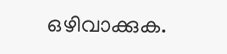ഒഴിവാക്കുക.